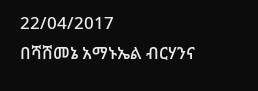22/04/2017
በሻሸመኔ አማኑኤል ብርሃንና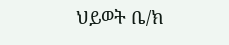ህይወት ቤ/ክ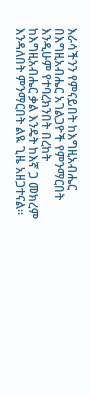እራሳችንን የምናይበት ከእግዚአብሔር በእግዚአብሔር አገልጋዮች የምንማርበት እንዲሁም የተባረክንበት በረከት ከእግዚአብሔር ቃል እንዴት ከእኛ ጋ መክረም እንዳለበት ምንማርበት ልዪ ጊዜ አዘጋተናል፡፡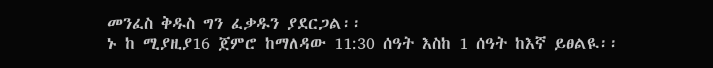መንፈስ ቅዱስ ግን ፈቃዱን ያደርጋል፡፡
ኑ ከ ሚያዚያ16 ጀምሮ ከማለዳው 11:30 ሰዓት እስከ 1 ሰዓት ከእኛ ይፀልዪ፡፡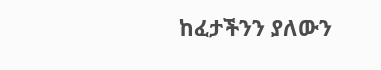ከፈታችንን ያለውን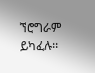ኘሮግራም ይካፈሉ፡፡